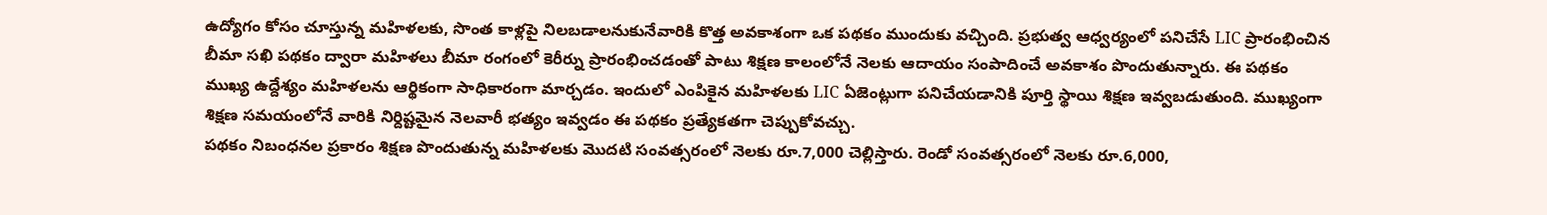ఉద్యోగం కోసం చూస్తున్న మహిళలకు, సొంత కాళ్లపై నిలబడాలనుకునేవారికి కొత్త అవకాశంగా ఒక పథకం ముందుకు వచ్చింది. ప్రభుత్వ ఆధ్వర్యంలో పనిచేసే LIC ప్రారంభించిన బీమా సఖి పథకం ద్వారా మహిళలు బీమా రంగంలో కెరీర్ను ప్రారంభించడంతో పాటు శిక్షణ కాలంలోనే నెలకు ఆదాయం సంపాదించే అవకాశం పొందుతున్నారు. ఈ పథకం ముఖ్య ఉద్దేశ్యం మహిళలను ఆర్థికంగా సాధికారంగా మార్చడం. ఇందులో ఎంపికైన మహిళలకు LIC ఏజెంట్లుగా పనిచేయడానికి పూర్తి స్థాయి శిక్షణ ఇవ్వబడుతుంది. ముఖ్యంగా శిక్షణ సమయంలోనే వారికి నిర్దిష్టమైన నెలవారీ భత్యం ఇవ్వడం ఈ పథకం ప్రత్యేకతగా చెప్పుకోవచ్చు.
పథకం నిబంధనల ప్రకారం శిక్షణ పొందుతున్న మహిళలకు మొదటి సంవత్సరంలో నెలకు రూ.7,000 చెల్లిస్తారు. రెండో సంవత్సరంలో నెలకు రూ.6,000,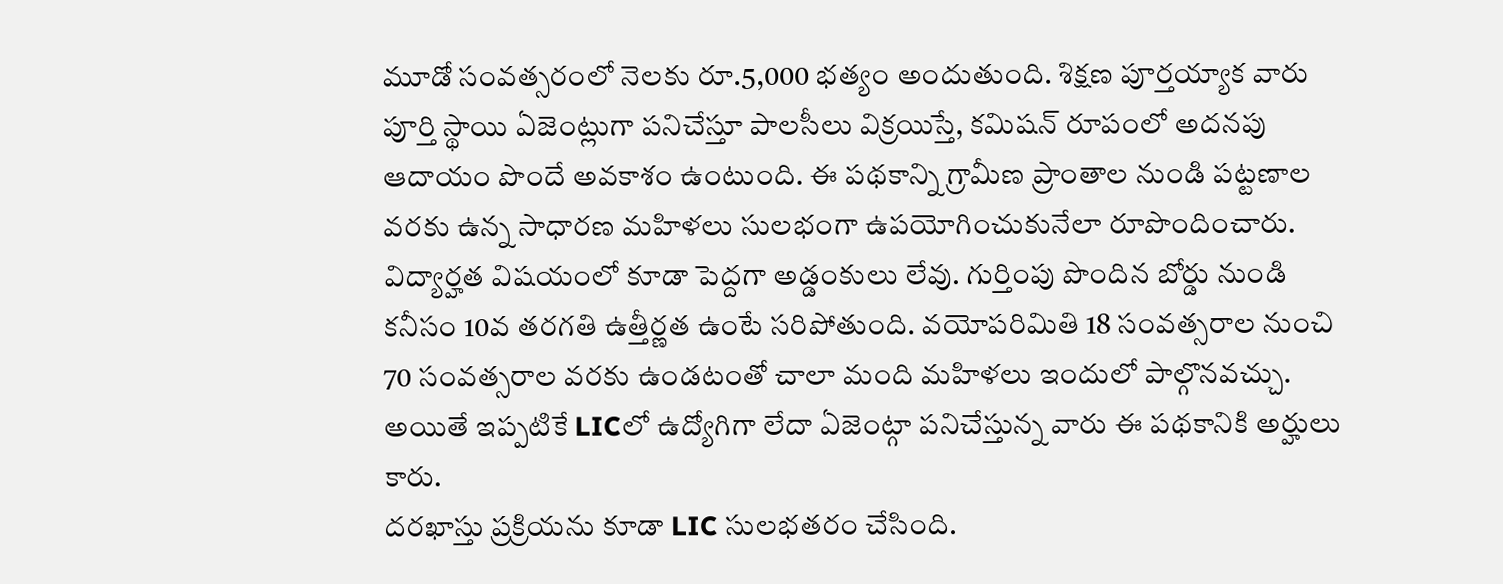మూడో సంవత్సరంలో నెలకు రూ.5,000 భత్యం అందుతుంది. శిక్షణ పూర్తయ్యాక వారు పూర్తి స్థాయి ఏజెంట్లుగా పనిచేస్తూ పాలసీలు విక్రయిస్తే, కమిషన్ రూపంలో అదనపు ఆదాయం పొందే అవకాశం ఉంటుంది. ఈ పథకాన్ని గ్రామీణ ప్రాంతాల నుండి పట్టణాల వరకు ఉన్న సాధారణ మహిళలు సులభంగా ఉపయోగించుకునేలా రూపొందించారు. విద్యార్హత విషయంలో కూడా పెద్దగా అడ్డంకులు లేవు. గుర్తింపు పొందిన బోర్డు నుండి కనీసం 10వ తరగతి ఉత్తీర్ణత ఉంటే సరిపోతుంది. వయోపరిమితి 18 సంవత్సరాల నుంచి 70 సంవత్సరాల వరకు ఉండటంతో చాలా మంది మహిళలు ఇందులో పాల్గొనవచ్చు. అయితే ఇప్పటికే LICలో ఉద్యోగిగా లేదా ఏజెంట్గా పనిచేస్తున్న వారు ఈ పథకానికి అర్హులు కారు.
దరఖాస్తు ప్రక్రియను కూడా LIC సులభతరం చేసింది.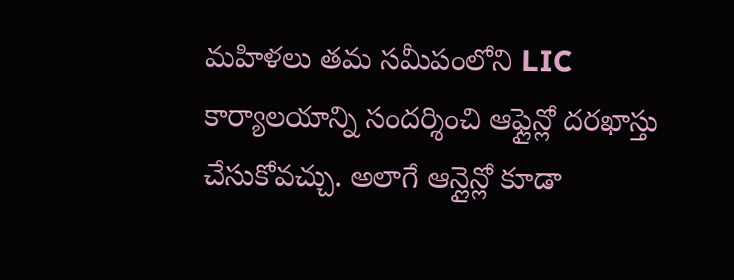మహిళలు తమ సమీపంలోని LIC కార్యాలయాన్ని సందర్శించి ఆఫ్లైన్లో దరఖాస్తు చేసుకోవచ్చు. అలాగే ఆన్లైన్లో కూడా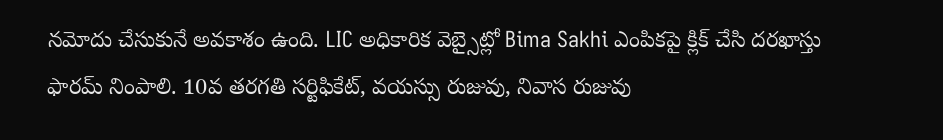నమోదు చేసుకునే అవకాశం ఉంది. LIC అధికారిక వెబ్సైట్లో Bima Sakhi ఎంపికపై క్లిక్ చేసి దరఖాస్తు ఫారమ్ నింపాలి. 10వ తరగతి సర్టిఫికేట్, వయస్సు రుజువు, నివాస రుజువు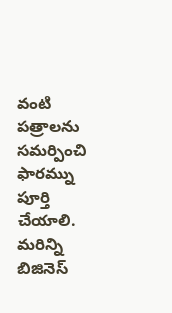వంటి పత్రాలను సమర్పించి ఫారమ్ను పూర్తి చేయాలి.
మరిన్ని బిజినెస్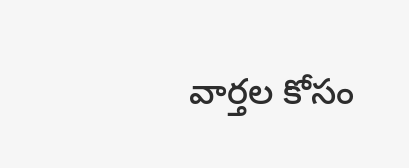వార్తల కోసం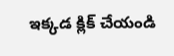ఇక్కడ క్లిక్ చేయండి